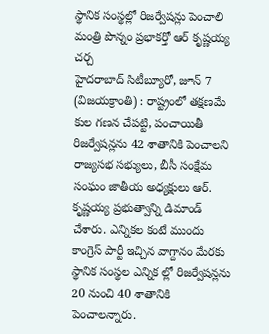స్థానిక సంస్థల్లో రిజర్వేషన్లు పెంచాలి
మంత్రి పొన్నం ప్రభాకర్తో ఆర్ కృష్ణయ్య చర్చ
హైదరాబాద్ సిటీబ్యూరో, జూన్ 7 (విజయక్రాంతి) : రాష్ట్రంలో తక్షణమే కుల గణన చేపట్టి, పంచాయితీ రిజర్వేషన్లను 42 శాతానికి పెంచాలని రాజ్యసభ సభ్యులు, బీసీ సంక్షేమ సంఘం జాతీయ అధ్యక్షులు ఆర్. కృష్ణయ్య ప్రభుత్వాన్ని డిమాండ్ చేశారు. ఎన్నికల కంటే ముందు కాంగ్రెస్ పార్టీ ఇచ్చిన వాగ్దానం మేరకు స్థానిక సంస్థల ఎన్నిక ల్లో రిజర్వేషన్లను 20 నుంచి 40 శాతానికి పెంచాలన్నారు.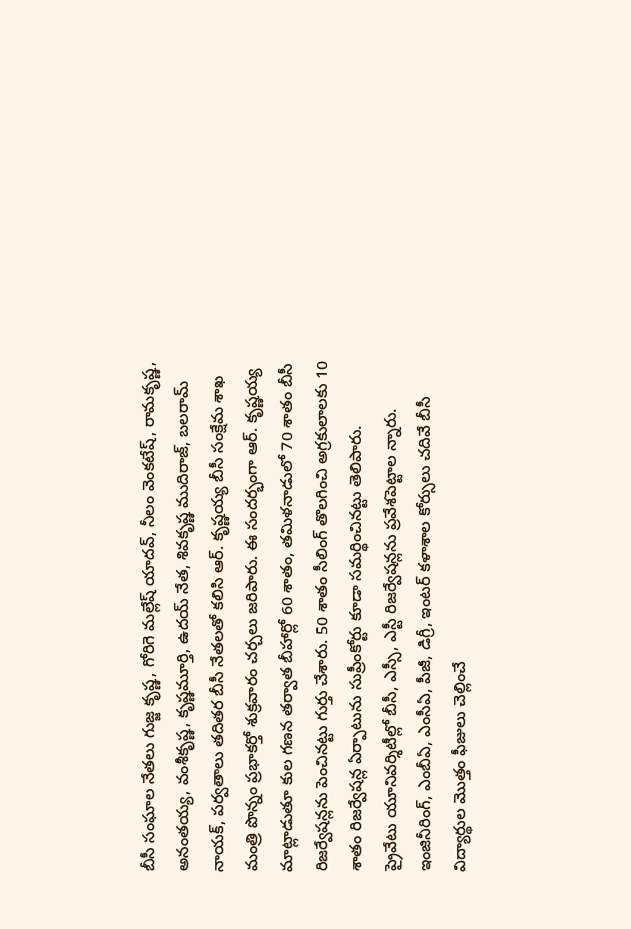బీసీ సంఘాల నేతలు గుజ్జ కృష్ణ, గోరిగె మల్లేష్ యాదవ్, నీలం వెంకటేష్, రామకృష్ణ, అనంతయ్య, వంశీకృష్ణ, కృష్ణమూర్తి, ఉదయ్ నేత, శివకృష్ణ ముదిరాజ్, బలరామ్ నాయక్, పర్వతాలు తదితర బీసీ నేతలతో కలిసి ఆర్. కృష్ణయ్య బీసీ సంక్షేమ శాఖ మంత్రి పొన్నం ప్రభాకర్తో శుక్రవారం చర్చలు జరిపారు. ఈ సందర్భంగా ఆర్. కృష్ణయ్య మాట్లాడుతూ కుల గణన తర్వాత బీహార్లో 60 శాతం, తమిళనాడులో 70 శాతం బీసీ రిజర్వేషన్లను పెంచినట్టు గుర్తు చేశారు. 50 శాతం సీలింగ్ తొలగించి అగ్రకులాలకు 10 శాతం రిజర్వేషన్ల ఏర్పాటును సుప్రీంకోర్టు కూడా సమర్థించినట్టు తెలిపారు.
ప్రైవేటు యూనివర్శిటీల్లో బీసీ, ఎస్సీ, ఎస్టీ రిజర్వేషన్లను ప్రవేశపెట్టాల న్నారు. ఇంజినీరింగ్, ఎంబీఏ, ఎంసీఏ, పీజీ, డిగ్రీ, ఇంటర్ కళాశాల కోర్సులు చదివే బీసీ విద్యార్థుల మొత్తం ఫీజులు చెల్లించే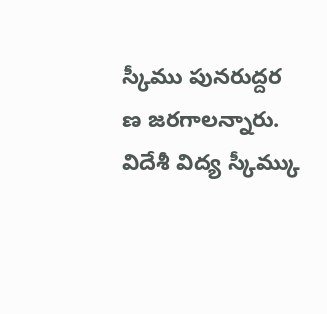స్కీము పునరుద్దర ణ జరగాలన్నారు. విదేశీ విద్య స్కీమ్కు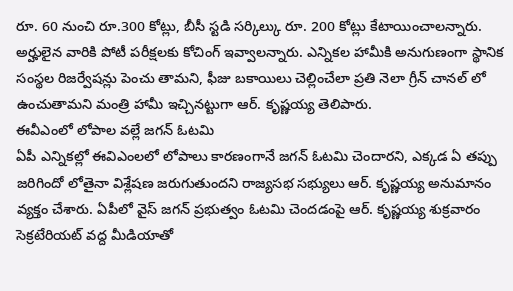రూ. 60 నుంచి రూ.300 కోట్లు, బీసీ స్టడి సర్కిల్కు రూ. 200 కోట్లు కేటాయించాలన్నారు. అర్హులైన వారికి పోటీ పరీక్షలకు కోచింగ్ ఇవ్వాలన్నారు. ఎన్నికల హామీకి అనుగుణంగా స్థానిక సంస్థల రిజర్వేషన్లు పెంచు తామని, ఫీజు బకాయిలు చెల్లించేలా ప్రతి నెలా గ్రీన్ చానల్ లో ఉంచుతామని మంత్రి హామీ ఇచ్చినట్టుగా ఆర్. కృష్ణయ్య తెలిపారు.
ఈవీఎంలో లోపాల వల్లే జగన్ ఓటమి
ఏపీ ఎన్నికల్లో ఈవిఎంలలో లోపాలు కారణంగానే జగన్ ఓటమి చెందారని, ఎక్కడ ఏ తప్పు జరిగిందో లోతైనా విశ్లేషణ జరుగుతుందని రాజ్యసభ సభ్యులు ఆర్. కృష్ణయ్య అనుమానం వ్యక్తం చేశారు. ఏపీలో వైస్ జగన్ ప్రభుత్వం ఓటమి చెందడంపై ఆర్. కృష్ణయ్య శుక్రవారం సెక్రటేరియట్ వద్ద మీడియాతో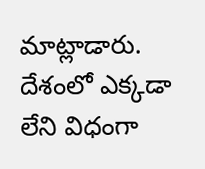మాట్లాడారు. దేశంలో ఎక్కడా లేని విధంగా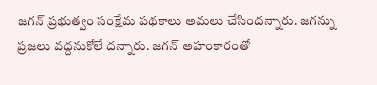జగన్ ప్రభుత్వం సంక్షేమ పథకాలు అమలు చేసిందన్నారు. జగన్ను ప్రజలు వద్దనుకోలే దన్నారు. జగన్ అహంకారంతో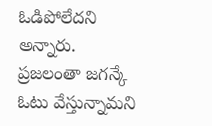ఓడిపోలేదని అన్నారు. ప్రజలంతా జగన్కే ఓటు వేస్తున్నామని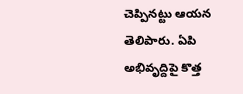చెప్పినట్టు ఆయన తెలిపారు. ఏపి అభివృద్దిపై కొత్త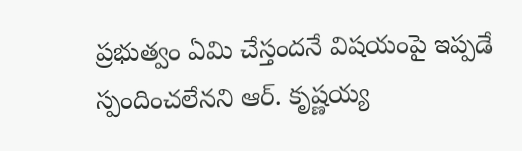ప్రభుత్వం ఏమి చేస్తందనే విషయంపై ఇప్పడే స్పందించలేనని ఆర్. కృష్ణయ్య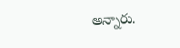అన్నారు.